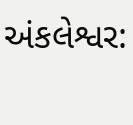અંકલેશ્વર: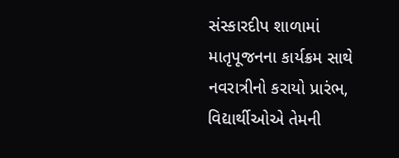સંસ્કારદીપ શાળામાં માતૃપૂજનના કાર્યક્રમ સાથે નવરાત્રીનો કરાયો પ્રારંભ, વિદ્યાર્થીઓએ તેમની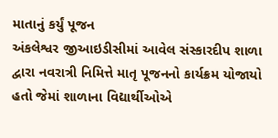માતાનું કર્યું પૂજન
અંકલેશ્વર જીઆઇડીસીમાં આવેલ સંસ્કારદીપ શાળા દ્વારા નવરાત્રી નિમિત્તે માતૃ પૂજનનો કાર્યક્રમ યોજાયો હતો જેમાં શાળાના વિદ્યાર્થીઓએ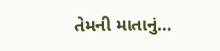તેમની માતાનું…